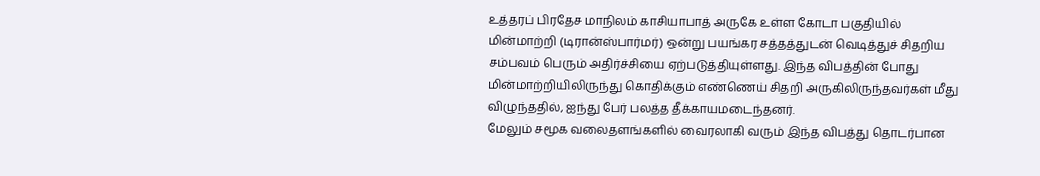உத்தரப் பிரதேச மாநிலம் காசியாபாத் அருகே உள்ள கோடா பகுதியில் மின்மாற்றி (டிரான்ஸ்பார்மர்) ஒன்று பயங்கர சத்தத்துடன் வெடித்துச் சிதறிய சம்பவம் பெரும் அதிர்ச்சியை ஏற்படுத்தியுள்ளது. இந்த விபத்தின் போது மின்மாற்றியிலிருந்து கொதிக்கும் எண்ணெய் சிதறி அருகிலிருந்தவர்கள் மீது விழுந்ததில், ஐந்து பேர் பலத்த தீக்காயமடைந்தனர்.
மேலும் சமூக வலைதளங்களில் வைரலாகி வரும் இந்த விபத்து தொடர்பான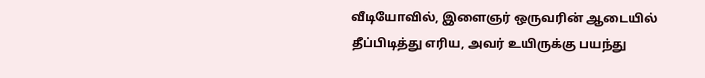வீடியோவில், இளைஞர் ஒருவரின் ஆடையில் தீப்பிடித்து எரிய, அவர் உயிருக்கு பயந்து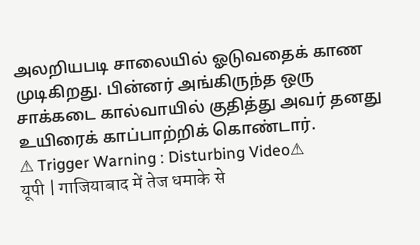அலறியபடி சாலையில் ஓடுவதைக் காண முடிகிறது. பின்னர் அங்கிருந்த ஒரு சாக்கடை கால்வாயில் குதித்து அவர் தனது உயிரைக் காப்பாற்றிக் கொண்டார்.
⚠ Trigger Warning : Disturbing Video⚠
यूपी | गाजियाबाद में तेज धमाके से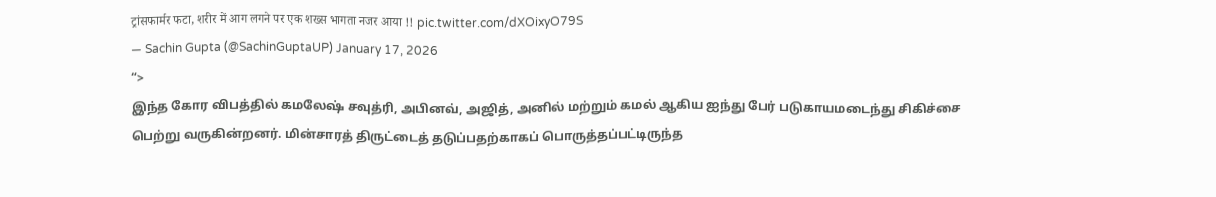ट्रांसफार्मर फटा, शरीर में आग लगने पर एक शख्स भागता नजर आया !! pic.twitter.com/dXOixyO79S
— Sachin Gupta (@SachinGuptaUP) January 17, 2026
“>
இந்த கோர விபத்தில் கமலேஷ் சவுத்ரி, அபினவ், அஜித், அனில் மற்றும் கமல் ஆகிய ஐந்து பேர் படுகாயமடைந்து சிகிச்சை பெற்று வருகின்றனர். மின்சாரத் திருட்டைத் தடுப்பதற்காகப் பொருத்தப்பட்டிருந்த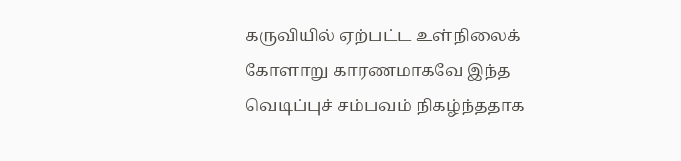கருவியில் ஏற்பட்ட உள்நிலைக் கோளாறு காரணமாகவே இந்த வெடிப்புச் சம்பவம் நிகழ்ந்ததாக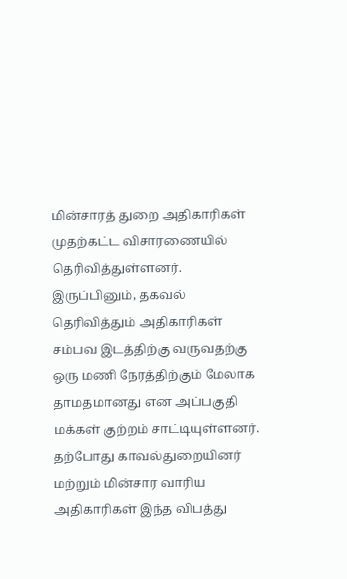மின்சாரத் துறை அதிகாரிகள் முதற்கட்ட விசாரணையில் தெரிவித்துள்ளனர்.
இருப்பினும், தகவல் தெரிவித்தும் அதிகாரிகள் சம்பவ இடத்திற்கு வருவதற்கு ஒரு மணி நேரத்திற்கும் மேலாக தாமதமானது என அப்பகுதி மக்கள் குற்றம் சாட்டியுள்ளனர். தற்போது காவல்துறையினர் மற்றும் மின்சார வாரிய அதிகாரிகள் இந்த விபத்து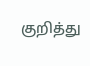குறித்து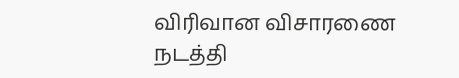விரிவான விசாரணை நடத்தி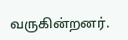வருகின்றனர்.